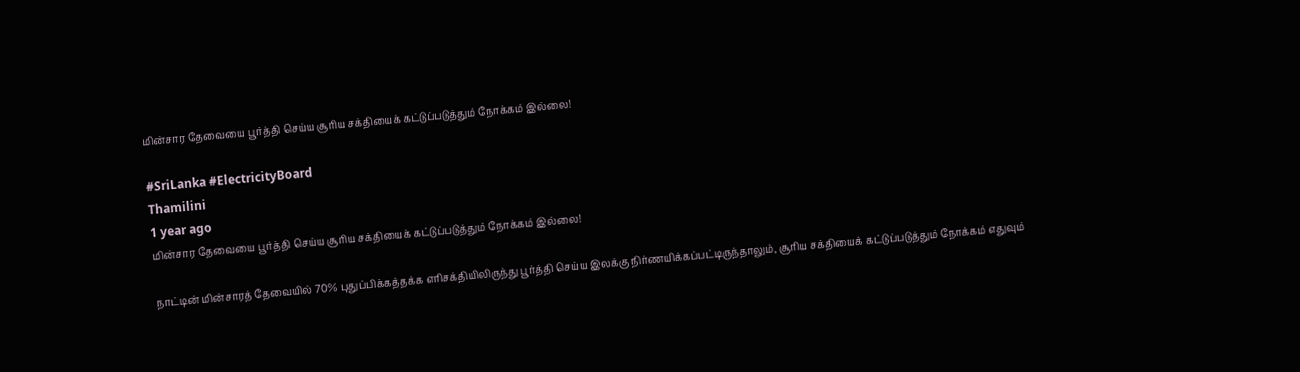மின்சார தேவையை பூர்த்தி செய்ய சூரிய சக்தியைக் கட்டுப்படுத்தும் நோக்கம் இல்லை!

#SriLanka #ElectricityBoard
Thamilini
1 year ago
மின்சார தேவையை பூர்த்தி செய்ய சூரிய சக்தியைக் கட்டுப்படுத்தும் நோக்கம் இல்லை!

நாட்டின் மின்சாரத் தேவையில் 70% புதுப்பிக்கத்தக்க எரிசக்தியிலிருந்து பூர்த்தி செய்ய இலக்கு நிர்ணயிக்கப்பட்டிருந்தாலும், சூரிய சக்தியைக் கட்டுப்படுத்தும் நோக்கம் எதுவும்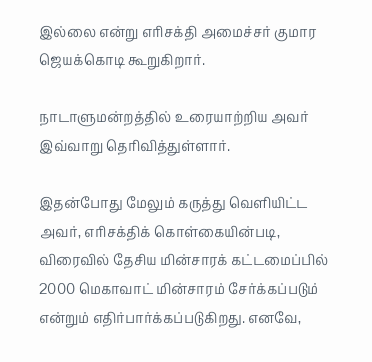இல்லை என்று எரிசக்தி அமைச்சர் குமார ஜெயக்கொடி கூறுகிறார்.

நாடாளுமன்றத்தில் உரையாற்றிய அவர் இவ்வாறு தெரிவித்துள்ளார்.

இதன்போது மேலும் கருத்து வெளியிட்ட அவர், எரிசக்திக் கொள்கையின்படி, விரைவில் தேசிய மின்சாரக் கட்டமைப்பில் 2000 மெகாவாட் மின்சாரம் சேர்க்கப்படும் என்றும் எதிர்பார்க்கப்படுகிறது. எனவே,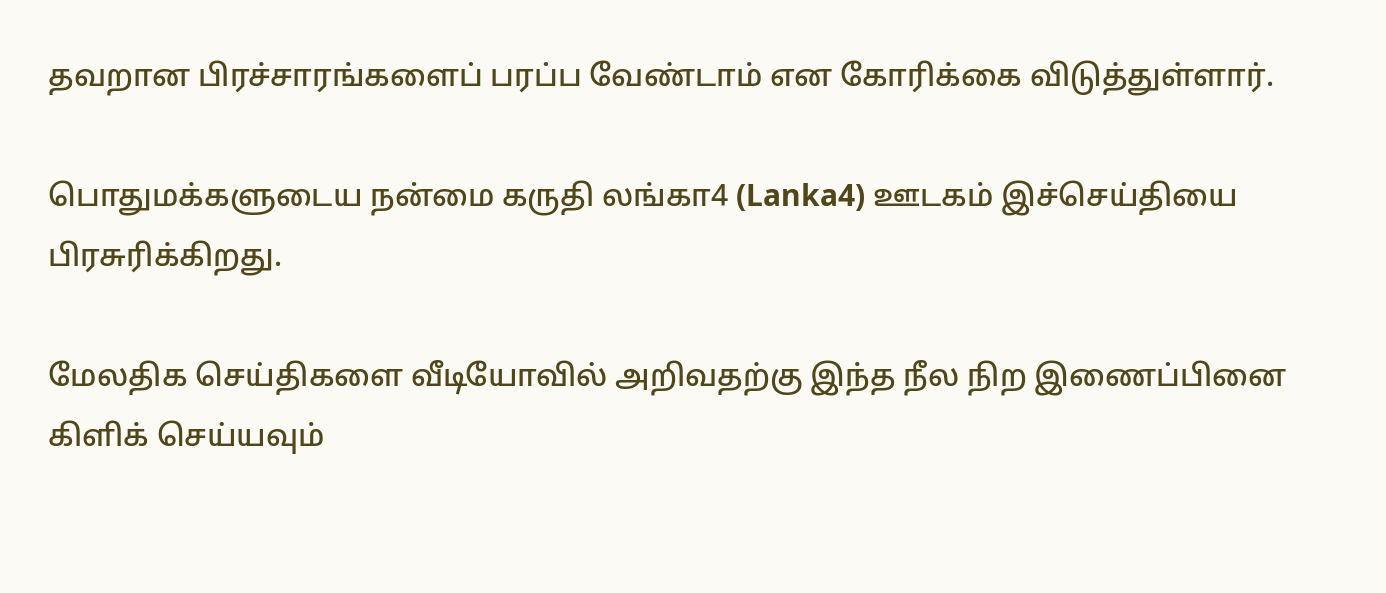தவறான பிரச்சாரங்களைப் பரப்ப வேண்டாம் என கோரிக்கை விடுத்துள்ளார்.

பொதுமக்களுடைய நன்மை கருதி லங்கா4 (Lanka4) ஊடகம் இச்செய்தியை பிரசுரிக்கிறது.

மேலதிக செய்திகளை வீடியோவில் அறிவதற்கு இந்த நீல நிற இணைப்பினை கிளிக் செய்யவும்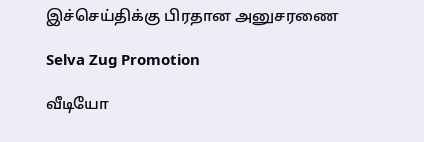இச்செய்திக்கு பிரதான அனுசரணை

Selva Zug Promotion

வீடியோ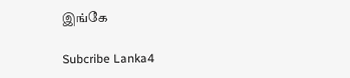இங்கே

Subcribe Lanka4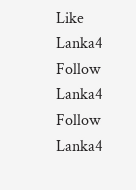Like Lanka4
Follow Lanka4
Follow Lanka4